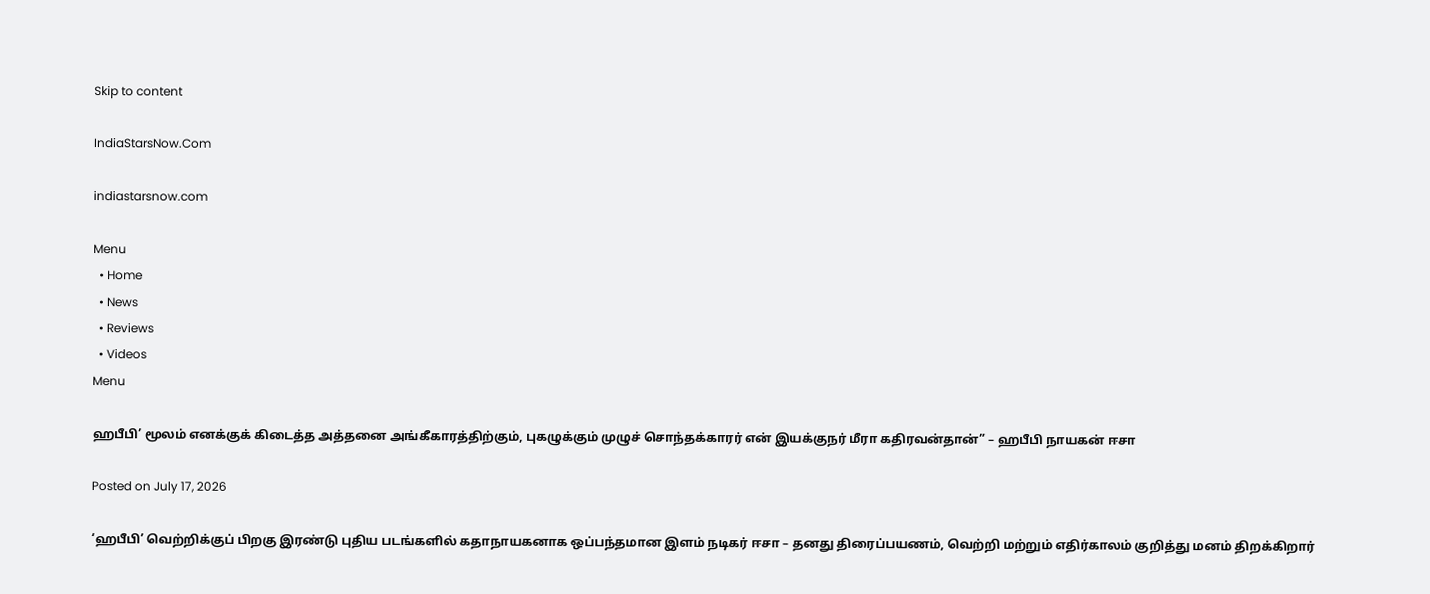Skip to content

IndiaStarsNow.Com

indiastarsnow.com

Menu
  • Home
  • News
  • Reviews
  • Videos
Menu

ஹபீபி’ மூலம் எனக்குக் கிடைத்த அத்தனை அங்கீகாரத்திற்கும், புகழுக்கும் முழுச் சொந்தக்காரர் என் இயக்குநர் மீரா கதிரவன்தான்” – ஹபீபி நாயகன் ஈசா

Posted on July 17, 2026

‘ஹபீபி’ வெற்றிக்குப் பிறகு இரண்டு புதிய படங்களில் கதாநாயகனாக ஒப்பந்தமான இளம் நடிகர் ஈசா – தனது திரைப்பயணம், வெற்றி மற்றும் எதிர்காலம் குறித்து மனம் திறக்கிறார்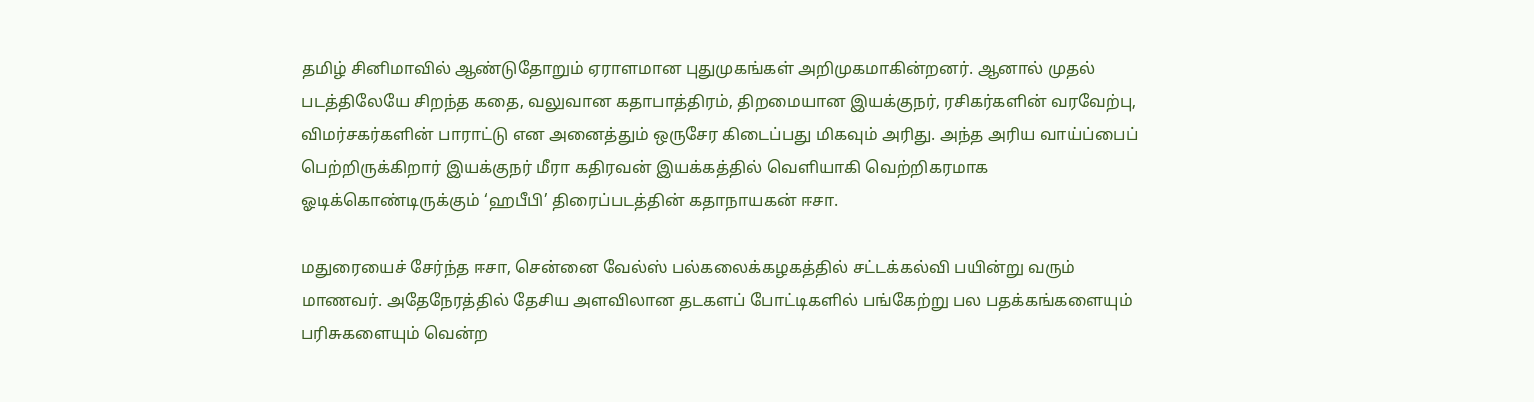தமிழ் சினிமாவில் ஆண்டுதோறும் ஏராளமான புதுமுகங்கள் அறிமுகமாகின்றனர். ஆனால் முதல் படத்திலேயே சிறந்த கதை, வலுவான கதாபாத்திரம், திறமையான இயக்குநர், ரசிகர்களின் வரவேற்பு, விமர்சகர்களின் பாராட்டு என அனைத்தும் ஒருசேர கிடைப்பது மிகவும் அரிது. அந்த அரிய வாய்ப்பைப் பெற்றிருக்கிறார் இயக்குநர் மீரா கதிரவன் இயக்கத்தில் வெளியாகி வெற்றிகரமாக ஓடிக்கொண்டிருக்கும் ‘ஹபீபி’ திரைப்படத்தின் கதாநாயகன் ஈசா.

மதுரையைச் சேர்ந்த ஈசா, சென்னை வேல்ஸ் பல்கலைக்கழகத்தில் சட்டக்கல்வி பயின்று வரும் மாணவர். அதேநேரத்தில் தேசிய அளவிலான தடகளப் போட்டிகளில் பங்கேற்று பல பதக்கங்களையும் பரிசுகளையும் வென்ற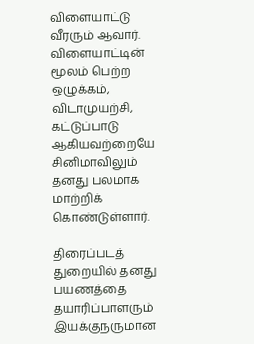விளையாட்டு வீரரும் ஆவார். விளையாட்டின் மூலம் பெற்ற ஒழுக்கம், விடாமுயற்சி, கட்டுப்பாடு ஆகியவற்றையே சினிமாவிலும் தனது பலமாக மாற்றிக் கொண்டுள்ளார்.

திரைப்படத் துறையில் தனது பயணத்தை தயாரிப்பாளரும் இயக்குநருமான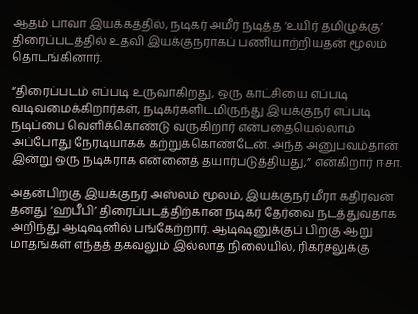ஆதம் பாவா இயக்கத்தில், நடிகர் அமீர் நடித்த ‘உயிர் தமிழுக்கு’ திரைப்படத்தில் உதவி இயக்குநராகப் பணியாற்றியதன் மூலம் தொடங்கினார்.

“திரைப்படம் எப்படி உருவாகிறது, ஒரு காட்சியை எப்படி வடிவமைக்கிறார்கள், நடிகர்களிடமிருந்து இயக்குநர் எப்படி நடிப்பை வெளிக்கொண்டு வருகிறார் என்பதையெல்லாம் அப்போது நேரடியாகக் கற்றுக்கொண்டேன். அந்த அனுபவம்தான் இன்று ஒரு நடிகராக என்னைத் தயார்படுத்தியது,” என்கிறார் ஈசா.

அதன்பிறகு இயக்குநர் அஸ்லம் மூலம், இயக்குநர் மீரா கதிரவன் தனது ‘ஹபீபி’ திரைப்படத்திற்கான நடிகர் தேர்வை நடத்துவதாக அறிந்து ஆடிஷனில் பங்கேற்றார். ஆடிஷனுக்குப் பிறகு ஆறு மாதங்கள் எந்தத் தகவலும் இல்லாத நிலையில், ரிகர்சலுக்கு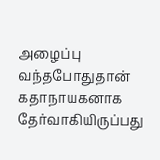அழைப்பு வந்தபோதுதான் கதாநாயகனாக தேர்வாகியிருப்பது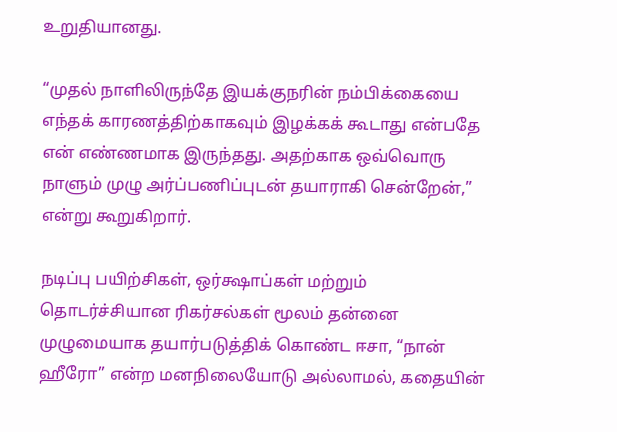உறுதியானது.

“முதல் நாளிலிருந்தே இயக்குநரின் நம்பிக்கையை எந்தக் காரணத்திற்காகவும் இழக்கக் கூடாது என்பதே என் எண்ணமாக இருந்தது. அதற்காக ஒவ்வொரு நாளும் முழு அர்ப்பணிப்புடன் தயாராகி சென்றேன்,” என்று கூறுகிறார்.

நடிப்பு பயிற்சிகள், ஒர்க்ஷாப்கள் மற்றும் தொடர்ச்சியான ரிகர்சல்கள் மூலம் தன்னை முழுமையாக தயார்படுத்திக் கொண்ட ஈசா, “நான் ஹீரோ” என்ற மனநிலையோடு அல்லாமல், கதையின்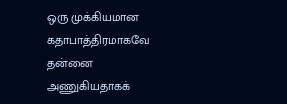ஒரு முக்கியமான கதாபாத்திரமாகவே தன்னை அணுகியதாகக்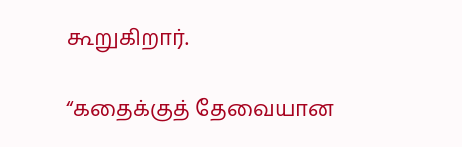கூறுகிறார்.

“கதைக்குத் தேவையான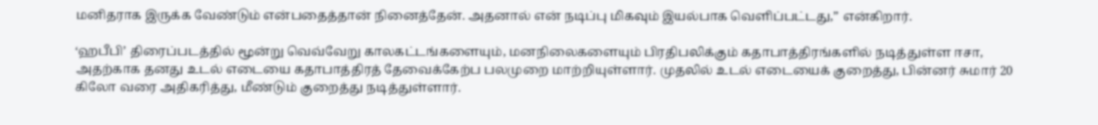மனிதராக இருக்க வேண்டும் என்பதைத்தான் நினைத்தேன். அதனால் என் நடிப்பு மிகவும் இயல்பாக வெளிப்பட்டது,” என்கிறார்.

‘ஹபீபி’ திரைப்படத்தில் மூன்று வெவ்வேறு காலகட்டங்களையும், மனநிலைகளையும் பிரதிபலிக்கும் கதாபாத்திரங்களில் நடித்துள்ள ஈசா, அதற்காக தனது உடல் எடையை கதாபாத்திரத் தேவைக்கேற்ப பலமுறை மாற்றியுள்ளார். முதலில் உடல் எடையைக் குறைத்து, பின்னர் சுமார் 20 கிலோ வரை அதிகரித்து, மீண்டும் குறைத்து நடித்துள்ளார்.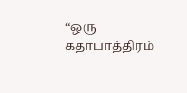“ஒரு கதாபாத்திரம்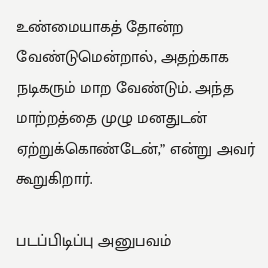உண்மையாகத் தோன்ற வேண்டுமென்றால், அதற்காக நடிகரும் மாற வேண்டும். அந்த மாற்றத்தை முழு மனதுடன் ஏற்றுக்கொண்டேன்,” என்று அவர் கூறுகிறார்.

படப்பிடிப்பு அனுபவம்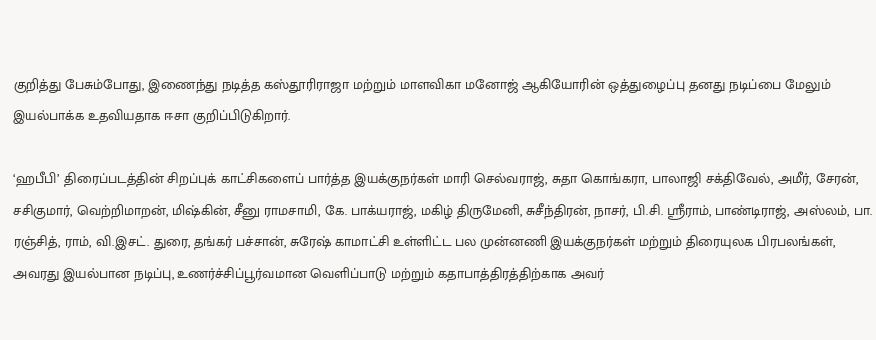குறித்து பேசும்போது, இணைந்து நடித்த கஸ்தூரிராஜா மற்றும் மாளவிகா மனோஜ் ஆகியோரின் ஒத்துழைப்பு தனது நடிப்பை மேலும் இயல்பாக்க உதவியதாக ஈசா குறிப்பிடுகிறார்.

‘ஹபீபி’ திரைப்படத்தின் சிறப்புக் காட்சிகளைப் பார்த்த இயக்குநர்கள் மாரி செல்வராஜ், சுதா கொங்கரா, பாலாஜி சக்திவேல், அமீர், சேரன், சசிகுமார், வெற்றிமாறன், மிஷ்கின், சீனு ராமசாமி, கே. பாக்யராஜ், மகிழ் திருமேனி, சுசீந்திரன், நாசர், பி.சி. ஸ்ரீராம், பாண்டிராஜ், அஸ்லம், பா. ரஞ்சித், ராம், வி.இசட். துரை, தங்கர் பச்சான், சுரேஷ் காமாட்சி உள்ளிட்ட பல முன்னணி இயக்குநர்கள் மற்றும் திரையுலக பிரபலங்கள், அவரது இயல்பான நடிப்பு, உணர்ச்சிப்பூர்வமான வெளிப்பாடு மற்றும் கதாபாத்திரத்திற்காக அவர்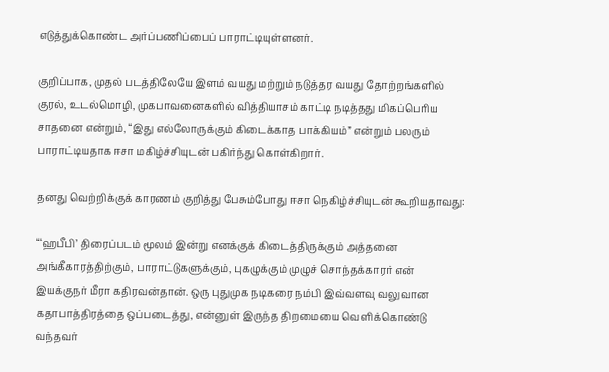எடுத்துக்கொண்ட அர்ப்பணிப்பைப் பாராட்டியுள்ளனர்.

குறிப்பாக, முதல் படத்திலேயே இளம் வயது மற்றும் நடுத்தர வயது தோற்றங்களில் குரல், உடல்மொழி, முகபாவனைகளில் வித்தியாசம் காட்டி நடித்தது மிகப்பெரிய சாதனை என்றும், “இது எல்லோருக்கும் கிடைக்காத பாக்கியம்” என்றும் பலரும் பாராட்டியதாக ஈசா மகிழ்ச்சியுடன் பகிர்ந்து கொள்கிறார்.

தனது வெற்றிக்குக் காரணம் குறித்து பேசும்போது ஈசா நெகிழ்ச்சியுடன் கூறியதாவது:

“‘ஹபீபி’ திரைப்படம் மூலம் இன்று எனக்குக் கிடைத்திருக்கும் அத்தனை அங்கீகாரத்திற்கும், பாராட்டுகளுக்கும், புகழுக்கும் முழுச் சொந்தக்காரர் என் இயக்குநர் மீரா கதிரவன்தான். ஒரு புதுமுக நடிகரை நம்பி இவ்வளவு வலுவான கதாபாத்திரத்தை ஒப்படைத்து, என்னுள் இருந்த திறமையை வெளிக்கொண்டு வந்தவர்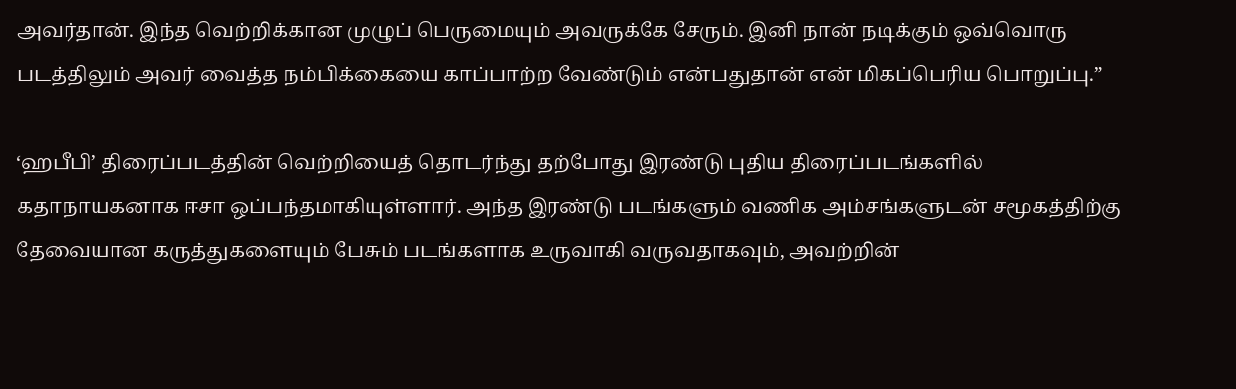அவர்தான். இந்த வெற்றிக்கான முழுப் பெருமையும் அவருக்கே சேரும். இனி நான் நடிக்கும் ஒவ்வொரு படத்திலும் அவர் வைத்த நம்பிக்கையை காப்பாற்ற வேண்டும் என்பதுதான் என் மிகப்பெரிய பொறுப்பு.”

‘ஹபீபி’ திரைப்படத்தின் வெற்றியைத் தொடர்ந்து தற்போது இரண்டு புதிய திரைப்படங்களில் கதாநாயகனாக ஈசா ஒப்பந்தமாகியுள்ளார். அந்த இரண்டு படங்களும் வணிக அம்சங்களுடன் சமூகத்திற்கு தேவையான கருத்துகளையும் பேசும் படங்களாக உருவாகி வருவதாகவும், அவற்றின்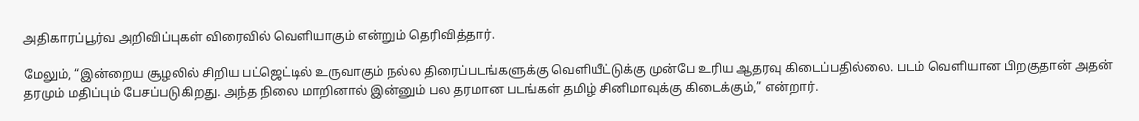அதிகாரப்பூர்வ அறிவிப்புகள் விரைவில் வெளியாகும் என்றும் தெரிவித்தார்.

மேலும், “இன்றைய சூழலில் சிறிய பட்ஜெட்டில் உருவாகும் நல்ல திரைப்படங்களுக்கு வெளியீட்டுக்கு முன்பே உரிய ஆதரவு கிடைப்பதில்லை. படம் வெளியான பிறகுதான் அதன் தரமும் மதிப்பும் பேசப்படுகிறது. அந்த நிலை மாறினால் இன்னும் பல தரமான படங்கள் தமிழ் சினிமாவுக்கு கிடைக்கும்,” என்றார்.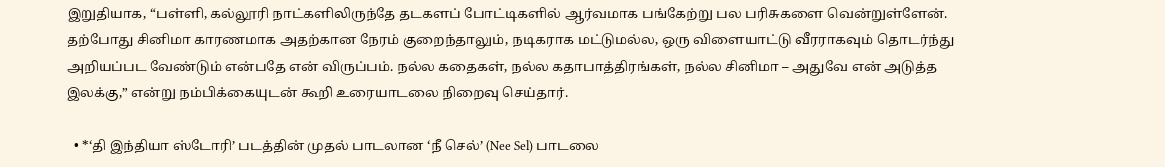இறுதியாக, “பள்ளி, கல்லூரி நாட்களிலிருந்தே தடகளப் போட்டிகளில் ஆர்வமாக பங்கேற்று பல பரிசுகளை வென்றுள்ளேன். தற்போது சினிமா காரணமாக அதற்கான நேரம் குறைந்தாலும், நடிகராக மட்டுமல்ல, ஒரு விளையாட்டு வீரராகவும் தொடர்ந்து அறியப்பட வேண்டும் என்பதே என் விருப்பம். நல்ல கதைகள், நல்ல கதாபாத்திரங்கள், நல்ல சினிமா – அதுவே என் அடுத்த இலக்கு,” என்று நம்பிக்கையுடன் கூறி உரையாடலை நிறைவு செய்தார்.

  • *‘தி இந்தியா ஸ்டோரி’ படத்தின் முதல் பாடலான ‘நீ செல்’ (Nee Sel) பாடலை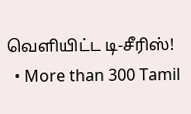வெளியிட்ட டி-சீரிஸ்!
  • More than 300 Tamil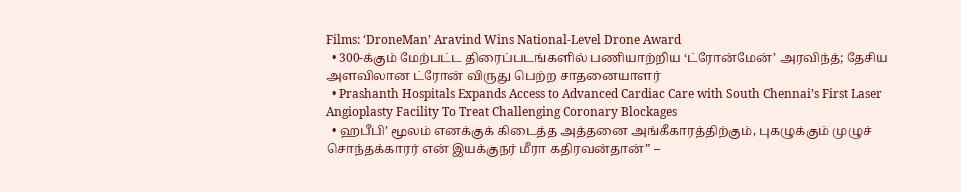Films: ‘DroneMan’ Aravind Wins National-Level Drone Award
  • 300-க்கும் மேற்பட்ட திரைப்படங்களில் பணியாற்றிய ‘ட்ரோன்மேன்’ அரவிந்த்; தேசிய அளவிலான ட்ரோன் விருது பெற்ற சாதனையாளர்
  • Prashanth Hospitals Expands Access to Advanced Cardiac Care with South Chennai’s First Laser Angioplasty Facility To Treat Challenging Coronary Blockages
  • ஹபீபி’ மூலம் எனக்குக் கிடைத்த அத்தனை அங்கீகாரத்திற்கும், புகழுக்கும் முழுச் சொந்தக்காரர் என் இயக்குநர் மீரா கதிரவன்தான்” –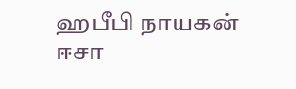ஹபீபி நாயகன் ஈசா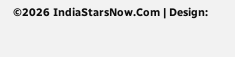©2026 IndiaStarsNow.Com | Design: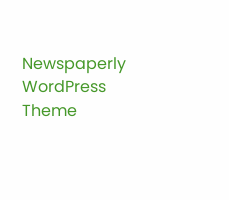Newspaperly WordPress Theme